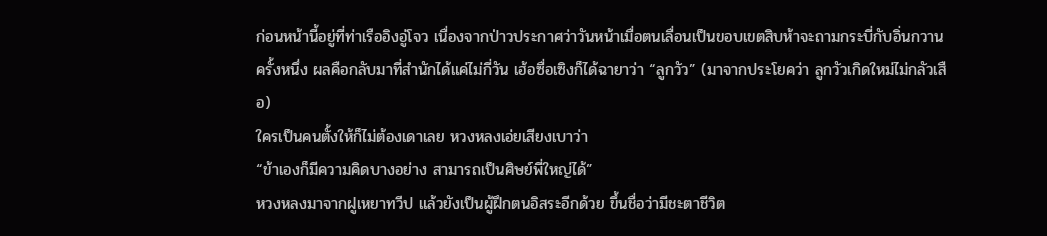ก่อนหน้านี้อยู่ที่ท่าเรืออิงอู่โจว เนื่องจากป่าวประกาศว่าวันหน้าเมื่อตนเลื่อนเป็นขอบเขตสิบห้าจะถามกระบี่กับอิ่นกวานครั้งหนึ่ง ผลคือกลับมาที่สำนักได้แค่ไม่กี่วัน เฮ้อซื่อเซิงก็ได้ฉายาว่า “ลูกวัว” (มาจากประโยคว่า ลูกวัวเกิดใหม่ไม่กลัวเสือ)
ใครเป็นคนตั้งให้ก็ไม่ต้องเดาเลย หวงหลงเอ่ยเสียงเบาว่า
“ข้าเองก็มีความคิดบางอย่าง สามารถเป็นศิษย์พี่ใหญ่ได้”
หวงหลงมาจากฝูเหยาทวีป แล้วยังเป็นผู้ฝึกตนอิสระอีกด้วย ขึ้นชื่อว่ามีชะตาชีวิต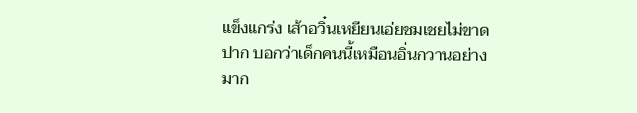แข็งแกร่ง เส้าอวิ๋นเหยียนเอ่ยชมเชยไม่ขาดปาก บอกว่าเด็กคนนี้เหมือนอิ่นกวานอย่างมาก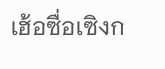เฮ้อซื่อเซิงก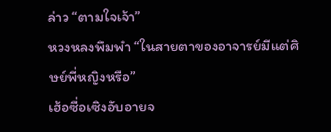ล่าว “ตามใจเจ้า”
หวงหลงพึมพำ “ในสายตาของอาจารย์มีแต่ศิษย์พี่หญิงหรือ”
เฮ้อซื่อเซิงอับอายจ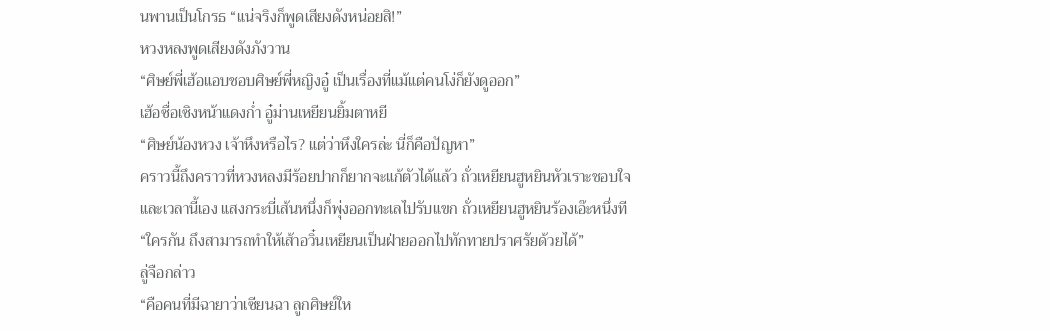นพานเป็นโกรธ “แน่จริงก็พูดเสียงดังหน่อยสิ!”
หวงหลงพูดเสียงดังภังวาน
“ศิษย์พี่เฮ้อแอบชอบศิษย์พี่หญิงอู๋ เป็นเรื่องที่แม้แต่คนโง่ก็ยังดูออก”
เฮ้อซื่อเซิงหน้าแดงก่ำ อู๋ม่านเหยียนยิ้มตาหยี
“ศิษย์น้องหวง เจ้าหึงหรือไร? แต่ว่าหึงใครล่ะ นี่ก็คือปัญหา”
คราวนี้ถึงคราวที่หวงหลงมีร้อยปากก็ยากจะแก้ตัวได้แล้ว ถั่วเหยียนฮูหยินหัวเราะชอบใจ
และเวลานี้เอง แสงกระบี่เส้นหนึ่งก็พุ่งออกทะเลไปรับแขก ถั่วเหยียนฮูหยินร้องเอ๊ะหนึ่งที
“ใครกัน ถึงสามารถทำให้เส้าอวิ๋นเหยียนเป็นฝ่ายออกไปทักทายปราศรัยด้วยได้”
ลู่จือกล่าว
“คือคนที่มีฉายาว่าเซียนฉา ลูกศิษย์ให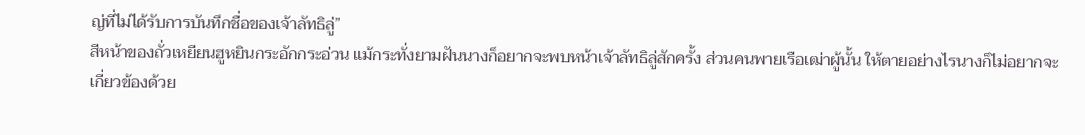ญ่ที่ไม่ได้รับการบันทึกชื่อของเจ้าลัทธิลู่”
สีหน้าของถั่วเหยียนฮูหยินกระอักกระอ่วน แม้กระทั่งยามฝันนางก็อยากจะพบหน้าเจ้าลัทธิลู่สักครั้ง ส่วนคนพายเรือเฒ่าผู้นั้น ให้ตายอย่างไรนางก็ไม่อยากจะเกี่ยวข้องด้วย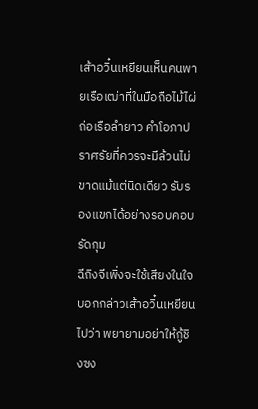เส้าอวิ๋นเหยียนเห็นคนพายเรือเฒ่าที่ในมือถือไม้ไผ่ถ่อเรือลำยาว คำโอภาปราศรัยที่ควรจะมีล้วนไม่ขาดแม้แต่นิดเดียว รับรองแขกได้อย่างรอบคอบรัดกุม
ฉีถิงจีเพิ่งจะใช้เสียงในใจบอกกล่าวเส้าอวิ๋นเหยียนไปว่า พยายามอย่าให้กู้ชิงซง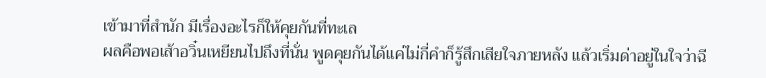เข้ามาที่สำนัก มีเรื่องอะไรก็ให้คุยกันที่ทะเล
ผลคือพอเส้าอวิ๋นเหยียนไปถึงที่นั่น พูดคุยกันได้แค่ไม่กี่คำก็รู้สึกเสียใจภายหลัง แล้วเริ่มด่าอยู่ในใจว่าฉี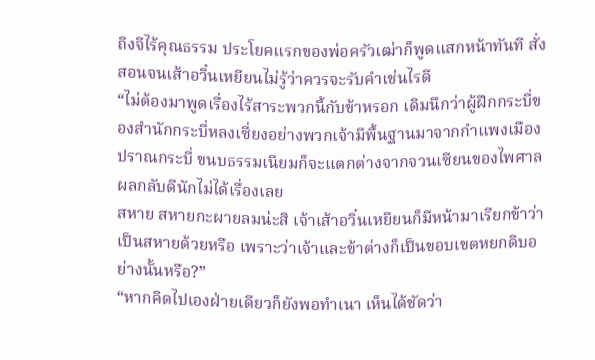ถิงจีไร้คุณธรรม ประโยคแรกของพ่อครัวเฒ่าก็พูดแสกหน้าทันที สั่งสอนจนเส้าอวิ๋นเหยียนไม่รู้ว่าควรจะรับคำเช่นไรดี
“ไม่ต้องมาพูดเรื่องไร้สาระพวกนี้กับข้าหรอก เดิมนึกว่าผู้ฝึกกระบี่ของสำนักกระบี่หลงเซี่ยงอย่างพวกเจ้ามีพื้นฐานมาจากกำแพงเมืองปราณกระบี่ ขนบธรรมเนียมก็จะแตกต่างจากจวนเซียนของไพศาล ผลกลับดีนักไม่ได้เรื่องเลย
สหาย สหายกะผายลมน่ะสิ เจ้าเส้าอวิ๋นเหยียนก็มีหน้ามาเรียกข้าว่าเป็นสหายด้วยหรือ เพราะว่าเจ้าและข้าต่างก็เป็นขอบเขตหยกดิบอย่างนั้นหรือ?”
“หากคิดไปเองฝ่ายเดียวก็ยังพอทำเนา เห็นได้ชัดว่า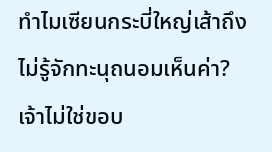ทำไมเซียนกระบี่ใหญ่เส้าถึงไม่รู้จักทะนุถนอมเห็นค่า?
เจ้าไม่ใช่ขอบ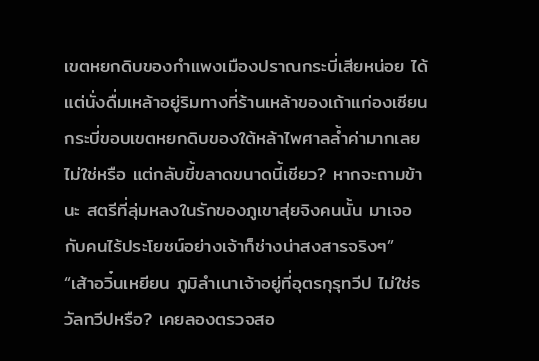เขตหยกดิบของกำแพงเมืองปราณกระบี่เสียหน่อย ได้แต่นั่งดื่มเหล้าอยู่ริมทางที่ร้านเหล้าของเถ้าแก่องเซียน กระบี่ขอบเขตหยกดิบของใต้หล้าไพศาลล้ำค่ามากเลยไม่ใช่หรือ แต่กลับขี้ขลาดขนาดนี้เชียว? หากจะถามข้านะ สตรีที่ลุ่มหลงในรักของภูเขาสุ่ยจิงคนนั้น มาเจอกับคนไร้ประโยชน์อย่างเจ้าก็ช่างน่าสงสารจริงๆ”
“เส้าอวิ๋นเหยียน ภูมิลำเนาเจ้าอยู่ที่อุตรกุรุทวีป ไม่ใช่ธวัลทวีปหรือ? เคยลองตรวจสอ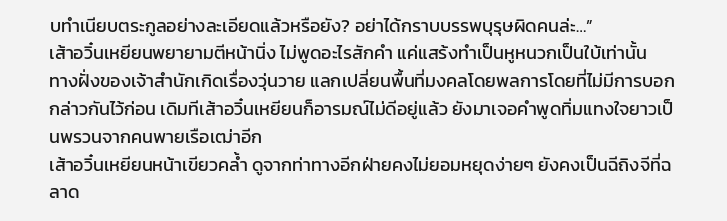บทำเนียบตระกูลอย่างละเอียดแล้วหรือยัง? อย่าได้กราบบรรพบุรุษผิดคนล่ะ…”
เส้าอวิ๋นเหยียนพยายามตีหน้านิ่ง ไม่พูดอะไรสักคำ แค่แสร้งทำเป็นหูหนวกเป็นใบ้เท่านั้น
ทางฝั่งของเจ้าสำนักเกิดเรื่องวุ่นวาย แลกเปลี่ยนพื้นที่มงคลโดยพลการโดยที่ไม่มีการบอกกล่าวกันไว้ก่อน เดิมทีเส้าอวิ๋นเหยียนก็อารมณ์ไม่ดีอยู่แล้ว ยังมาเจอคำพูดทิ่มแทงใจยาวเป็นพรวนจากคนพายเรือเฒ่าอีก
เส้าอวิ๋นเหยียนหน้าเขียวคล้ำ ดูจากท่าทางอีกฝ่ายคงไม่ยอมหยุดง่ายๆ ยังคงเป็นฉีถิงจีที่ฉลาด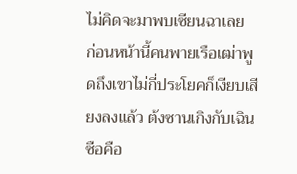ไม่คิดจะมาพบเซียนฉาเลย
ก่อนหน้านี้คนพายเรือเฒ่าพูดถึงเขาไม่กี่ประโยคก็เงียบเสียงลงแล้ว ต้งซานเกิงกับเฉินซือคือ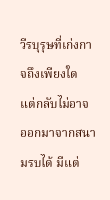วีรบุรุษที่เก่งกาจถึงเพียงใด แต่กลับไม่อาจออกมาจากสนามรบได้ มีแต่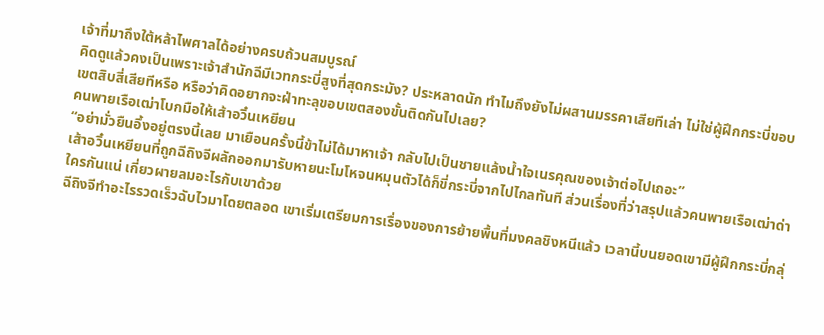เจ้าที่มาถึงใต้หล้าไพศาลได้อย่างครบถ้วนสมบูรณ์
คิดดูแล้วคงเป็นเพราะเจ้าสำนักฉีมีเวทกระบี่สูงที่สุดกระมัง? ประหลาดนัก ทำไมถึงยังไม่ผสานมรรคาเสียทีเล่า ไม่ใช่ผู้ฝึกกระบี่ขอบเขตสิบสี่เสียทีหรือ หรือว่าคิดอยากจะฝ่าทะลุขอบเขตสองขั้นติดกันไปเลย?
คนพายเรือเฒ่าโบกมือให้เส้าอวิ๋นเหยียน
“อย่ามั่วยืนอึ้งอยู่ตรงนี้เลย มาเยือนครั้งนี้ข้าไม่ได้มาหาเจ้า กลับไปเป็นชายแล้งน้ำใจเนรคุณของเจ้าต่อไปเถอะ”
เส้าอวิ๋นเหยียนที่ถูกฉีถิงจีผลักออกมารับหายนะโมโหจนหมุนตัวได้ก็ขี่กระบี่จากไปไกลทันที ส่วนเรื่องที่ว่าสรุปแล้วคนพายเรือเฒ่าด่าใครกันแน่ เกี่ยวผายลมอะไรกับเขาด้วย
ฉีถิงจีทำอะไรรวดเร็วฉับไวมาโดยตลอด เขาเริ่มเตรียมการเรื่องของการย้ายพื้นที่มงคลชิงหนีแล้ว เวลานี้บนยอดเขามีผู้ฝึกกระบี่กลุ่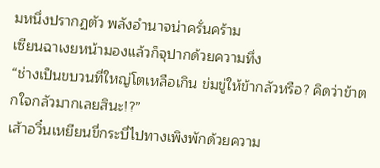มหนึ่งปรากฏตัว พลังอำนาจน่าครั่นคร้าม
เซียนฉาเงยหน้ามองแล้วก็จุปากด้วยความทึ่ง
“ช่างเป็นขบวนที่ใหญ่โตเหลือเกิน ข่มขู่ให้ข้ากลัวหรือ? คิดว่าข้าตกใจกลัวมากเลยสินะ!?”
เส้าอวิ๋นเหยียนขี่กระบี่ไปทางเพิงพักด้วยความ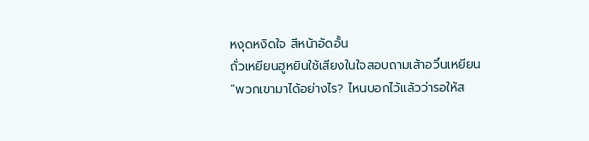หงุดหงิดใจ สีหน้าอัดอั้น
ถั่วเหยียนฮูหยินใช้เสียงในใจสอบถามเส้าอวิ๋นเหยียน
“พวกเขามาได้อย่างไร? ไหนบอกไว้แล้วว่ารอให้ส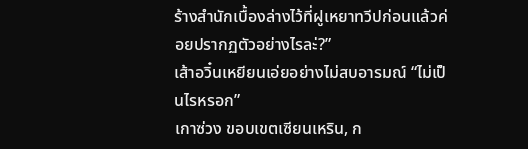ร้างสำนักเบื้องล่างไว้ที่ฝูเหยาทวีปก่อนแล้วค่อยปรากฏตัวอย่างไรละ่?”
เส้าอวิ๋นเหยียนเอ่ยอย่างไม่สบอารมณ์ “ไม่เป็นไรหรอก”
เกาซ่วง ขอบเขตเซียนเหริน, ก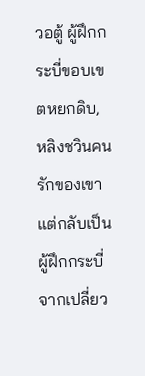วอตู้ ผู้ฝึกกระบี่ขอบเขตหยกดิบ, หลิงชวินคนรักของเขา แต่กลับเป็นผู้ฝึกกระบี่จากเปลี่ยว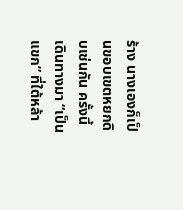ร้าง นางเองก็เป็นขอบเขตหยกดิบเช่นกัน ครั้งนี้เดินทางมา “เป็นแขก” ที่ใต้หล้า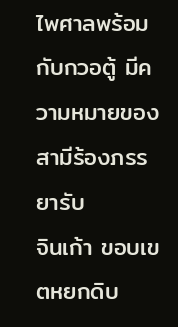ไพศาลพร้อมกับกวอตู้ มีความหมายของสามีร้องภรรยารับ
จินเก้า ขอบเขตหยกดิบ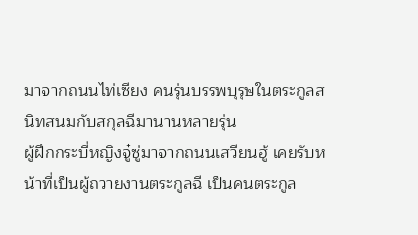มาจากถนนไท่เซียง คนรุ่นบรรพบุรุษในตระกูลสนิทสนมกับสกุลฉีมานานหลายรุ่น
ผู้ฝึกกระบี่หญิงจู๋ซู่มาจากถนนเสวียนฮู้ เคยรับหน้าที่เป็นผู้ถวายงานตระกูลฉี เป็นคนตระกูล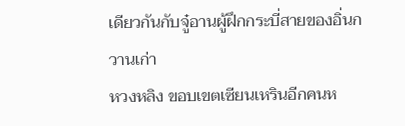เดียวกันกับจู๋อานผู้ฝึกกระบี่สายของอิ่นกวานเก่า
หวงหลิง ขอบเขตเซียนเหรินอีกคนห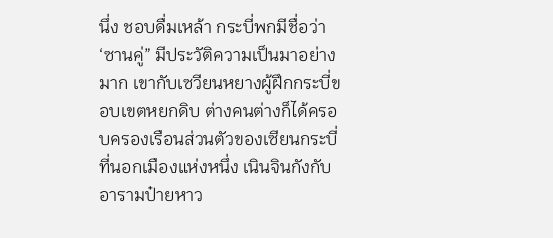นึ่ง ชอบดื่มเหล้า กระบี่พกมีชื่อว่า ‘ซานคู่” มีประวัติความเป็นมาอย่างมาก เขากับเซวียนหยางผู้ฝึกกระบี่ขอบเขตหยกดิบ ต่างคนต่างก็ได้ครอบครองเรือนส่วนตัวของเซียนกระบี่ที่นอกเมืองแห่งหนึ่ง เนินจินกังกับอารามป๋ายหาว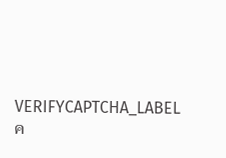VERIFYCAPTCHA_LABEL
ค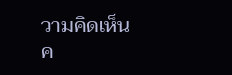วามคิดเห็น
ค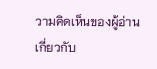วามคิดเห็นของผู้อ่านเกี่ยวกับ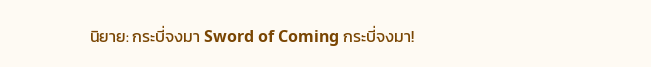นิยาย: กระบี่จงมา Sword of Coming กระบี่จงมา!